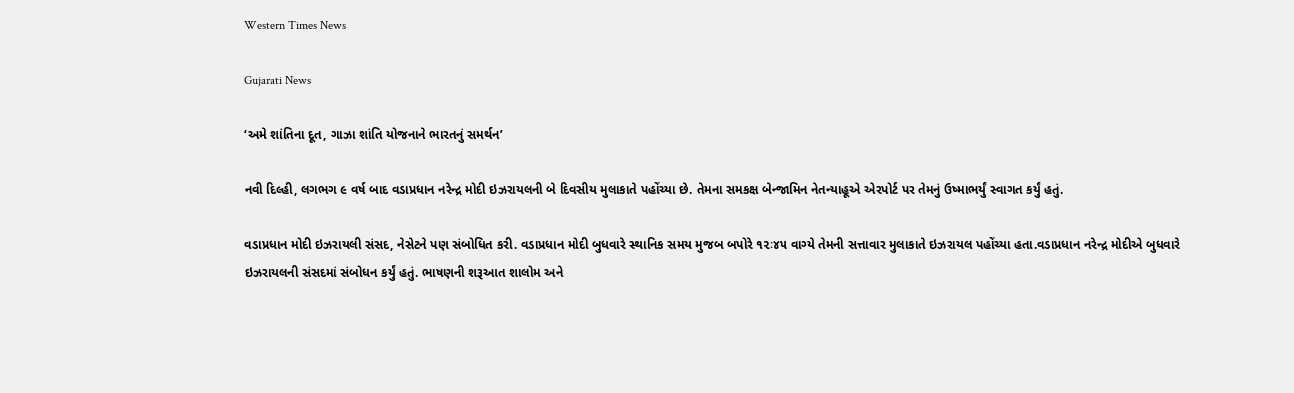Western Times News

Gujarati News

‘અમે શાંતિના દૂત, ગાઝા શાંતિ યોજનાને ભારતનું સમર્થન’

નવી દિલ્હી, લગભગ ૯ વર્ષ બાદ વડાપ્રધાન નરેન્દ્ર મોદી ઇઝરાયલની બે દિવસીય મુલાકાતે પહોંચ્યા છે. તેમના સમકક્ષ બેન્જામિન નેતન્યાહૂએ એરપોર્ટ પર તેમનું ઉષ્માભર્યું સ્વાગત કર્યું હતું.

વડાપ્રધાન મોદી ઇઝરાયલી સંસદ, નેસેટને પણ સંબોધિત કરી. વડાપ્રધાન મોદી બુધવારે સ્થાનિક સમય મુજબ બપોરે ૧૨ઃ૪૫ વાગ્યે તેમની સત્તાવાર મુલાકાતે ઇઝરાયલ પહોંચ્યા હતા.વડાપ્રધાન નરેન્દ્ર મોદીએ બુધવારે ઇઝરાયલની સંસદમાં સંબોધન કર્યું હતું. ભાષણની શરૂઆત શાલોમ અને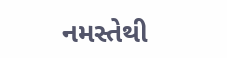નમસ્તેથી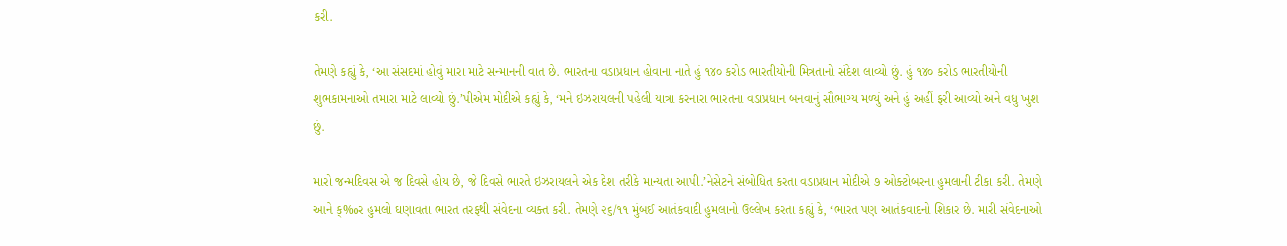કરી.

તેમણે કહ્યું કે, ‘આ સંસદમાં હોવું મારા માટે સન્માનની વાત છે. ભારતના વડાપ્રધાન હોવાના નાતે હું ૧૪૦ કરોડ ભારતીયોની મિત્રતાનો સંદેશ લાવ્યો છું. હું ૧૪૦ કરોડ ભારતીયોની શુભકામનાઓ તમારા માટે લાવ્યો છું.’પીએમ મોદીએ કહ્યું કે, ‘મને ઇઝરાયલની પહેલી યાત્રા કરનારા ભારતના વડાપ્રધાન બનવાનું સૌભાગ્ય મળ્યું અને હું અહીં ફરી આવ્યો અને વધુ ખુશ છું.

મારો જન્મદિવસ એ જ દિવસે હોય છે, જે દિવસે ભારતે ઇઝરાયલને એક દેશ તરીકે માન્યતા આપી.’નેસેટને સંબોધિત કરતા વડાપ્રધાન મોદીએ ૭ ઓક્ટોબરના હુમલાની ટીકા કરી. તેમણે આને ક્‰ર હુમલો ઘણાવતા ભારત તરફથી સંવેદના વ્યક્ત કરી. તેમણે ૨૬/૧૧ મુંબઈ આતંકવાદી હુમલાનો ઉલ્લેખ કરતા કહ્યું કે, ‘ભારત પણ આતંકવાદનો શિકાર છે. મારી સંવેદનાઓ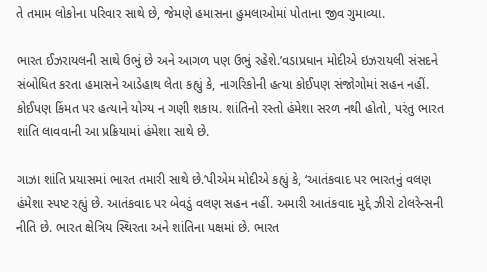તે તમામ લોકોના પરિવાર સાથે છે, જેમણે હમાસના હુમલાઓમાં પોતાના જીવ ગુમાવ્યા.

ભારત ઈઝરાયલની સાથે ઉભું છે અને આગળ પણ ઉભું રહેશે.’વડાપ્રધાન મોદીએ ઇઝરાયલી સંસદને સંબોધિત કરતા હમાસને આડેહાથ લેતા કહ્યું કે, નાગરિકોની હત્યા કોઈપણ સંજોગોમાં સહન નહીં. કોઈપણ કિંમત પર હત્યાને યોગ્ય ન ગણી શકાય. શાંતિનો રસ્તો હંમેશા સરળ નથી હોતો, પરંતુ ભારત શાંતિ લાવવાની આ પ્રક્રિયામાં હંમેશા સાથે છે.

ગાઝા શાંતિ પ્રયાસમાં ભારત તમારી સાથે છે.’પીએમ મોદીએ કહ્યું કે, ‘આતંકવાદ પર ભારતનું વલણ હંમેશા સ્પષ્ટ રહ્યું છે. આતંકવાદ પર બેવડું વલણ સહન નહીં. અમારી આતંકવાદ મુદ્દે ઝીરો ટોલરેન્સની નીતિ છે. ભારત ક્ષેત્રિય સ્થિરતા અને શાંતિના પક્ષમાં છે. ભારત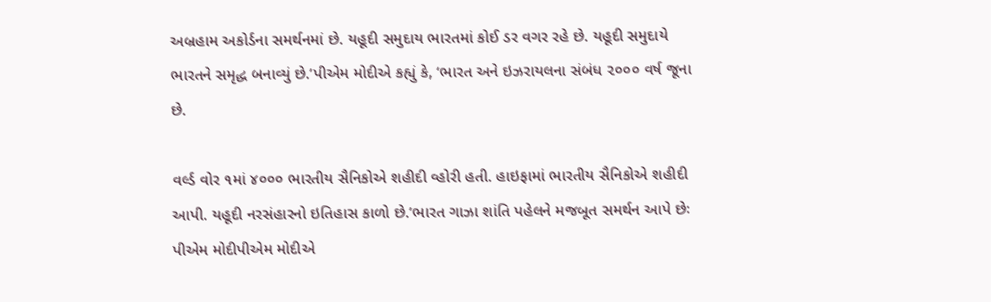અબ્રહામ અકોર્ડના સમર્થનમાં છે. યહૂદી સમુદાય ભારતમાં કોઈ ડર વગર રહે છે. યહૂદી સમુદાયે ભારતને સમૃદ્ધ બનાવ્યું છે.’પીએમ મોદીએ કહ્યું કે, ‘ભારત અને ઇઝરાયલના સંબંધ ૨૦૦૦ વર્ષ જૂના છે.

વર્લ્ડ વોર ૧માં ૪૦૦૦ ભારતીય સૈનિકોએ શહીદી વ્હોરી હતી. હાઇફામાં ભારતીય સૈનિકોએ શહીદી આપી. યહૂદી નરસંહારનો ઇતિહાસ કાળો છે.’ભારત ગાઝા શાંતિ પહેલને મજબૂત સમર્થન આપે છેઃ પીએમ મોદીપીએમ મોદીએ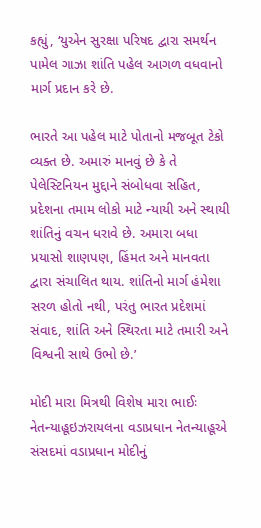કહ્યું, ‘યુએન સુરક્ષા પરિષદ દ્વારા સમર્થન પામેલ ગાઝા શાંતિ પહેલ આગળ વધવાનો માર્ગ પ્રદાન કરે છે.

ભારતે આ પહેલ માટે પોતાનો મજબૂત ટેકો વ્યક્ત છે. અમારું માનવું છે કે તે પેલેસ્ટિનિયન મુદ્દાને સંબોધવા સહિત, પ્રદેશના તમામ લોકો માટે ન્યાયી અને સ્થાયી શાંતિનું વચન ધરાવે છે. અમારા બધા પ્રયાસો શાણપણ, હિંમત અને માનવતા દ્વારા સંચાલિત થાય. શાંતિનો માર્ગ હંમેશા સરળ હોતો નથી, પરંતુ ભારત પ્રદેશમાં સંવાદ, શાંતિ અને સ્થિરતા માટે તમારી અને વિશ્વની સાથે ઉભો છે.’

મોદી મારા મિત્રથી વિશેષ મારા ભાઈઃ નેતન્યાહૂઇઝરાયલના વડાપ્રધાન નેતન્યાહૂએ સંસદમાં વડાપ્રધાન મોદીનું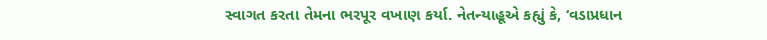સ્વાગત કરતા તેમના ભરપૂર વખાણ કર્યા. નેતન્યાહૂએ કહ્યું કે, ‘વડાપ્રધાન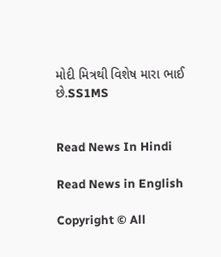મોદી મિત્રથી વિશેષ મારા ભાઈ છે.SS1MS


Read News In Hindi

Read News in English

Copyright © All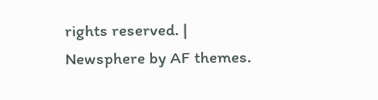rights reserved. | Newsphere by AF themes.